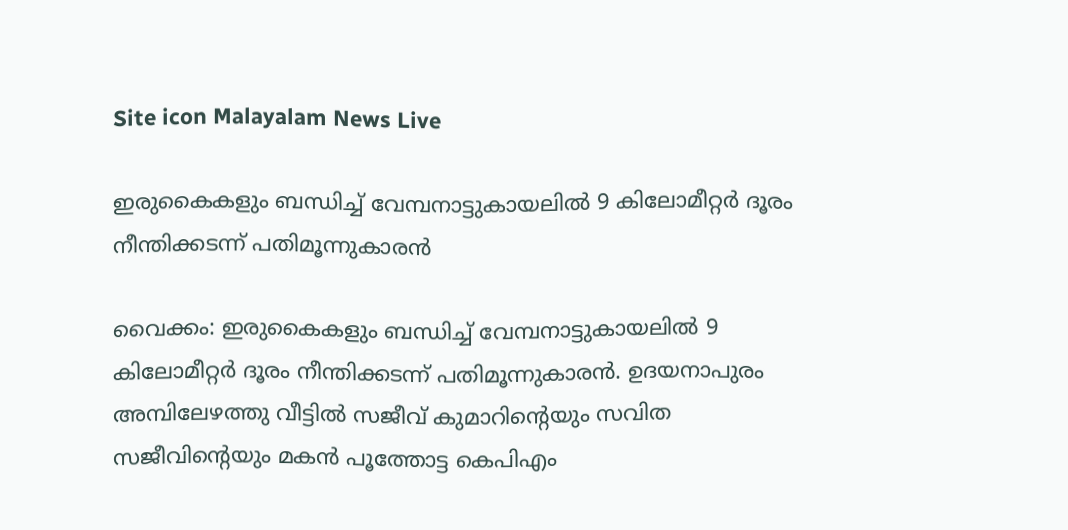Site icon Malayalam News Live

ഇരുകൈകളും ബന്ധിച്ച് വേമ്പനാട്ടുകായലിൽ 9 കിലോമീറ്റർ ദൂരം നീന്തിക്കടന്ന് പതിമൂന്നുകാരൻ

വൈക്കം: ഇരുകൈകളും ബന്ധിച്ച് വേമ്പനാട്ടുകായലിൽ 9 കിലോമീറ്റർ ദൂരം നീന്തിക്കടന്ന് പതിമൂന്നുകാരൻ. ഉദയനാപുരം അമ്പിലേഴത്തു വീട്ടിൽ സജീവ് കുമാറിന്റെയും സവിത സജീവിന്റെയും മകൻ പൂത്തോട്ട കെപിഎം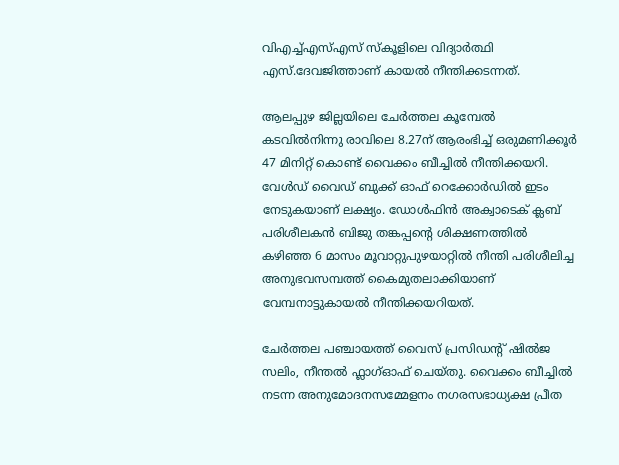വിഎച്ച്എസ്എസ് സ്കൂളിലെ വിദ്യാർത്ഥി എസ്.ദേവജിത്താണ് കായൽ നീന്തിക്കടന്നത്.

ആലപ്പുഴ ജില്ലയിലെ ചേർത്തല കൂമ്പേൽ കടവിൽനിന്നു രാവിലെ 8.27ന് ആരംഭിച്ച് ഒരുമണിക്കൂർ 47 മിനിറ്റ് കൊണ്ട് വൈക്കം ബീച്ചിൽ നീന്തിക്കയറി. വേൾഡ് വൈഡ് ബുക്ക് ഓഫ് റെക്കോർഡിൽ ഇടം നേടുകയാണ് ലക്ഷ്യം. ഡോൾഫിൻ അക്വാടെക് ക്ലബ് പരിശീലകൻ ബിജു തങ്കപ്പന്റെ ശിക്ഷണത്തിൽ കഴിഞ്ഞ 6 മാസം മൂവാറ്റുപുഴയാറ്റിൽ നീന്തി പരിശീലിച്ച അനുഭവസമ്പത്ത് കൈമുതലാക്കിയാണ് വേമ്പനാട്ടുകായൽ നീന്തിക്കയറിയത്.

ചേർത്തല പഞ്ചായത്ത് വൈസ് പ്രസിഡന്റ് ഷിൽജ സലിം, നീന്തൽ ഫ്ലാഗ്ഓഫ്‌ ചെയ്തു. വൈക്കം ബീച്ചിൽ നടന്ന അനുമോദനസമ്മേളനം നഗരസഭാധ്യക്ഷ പ്രീത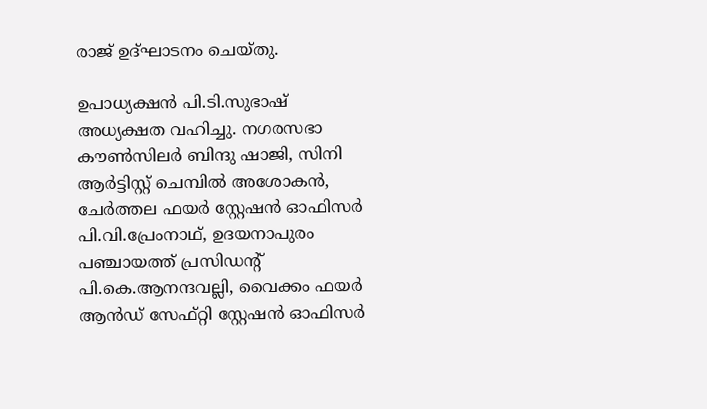രാജ് ഉദ്ഘാടനം ചെയ്തു.

ഉപാധ്യക്ഷൻ പി.ടി.സുഭാഷ് അധ്യക്ഷത വഹിച്ചു. നഗരസഭാ കൗൺസിലർ ബിന്ദു ഷാജി, സിനി ആർട്ടിസ്റ്റ് ചെമ്പിൽ അശോകൻ, ചേർത്തല ഫയർ സ്റ്റേഷൻ ഓഫിസർ പി.വി.പ്രേംനാഥ്‌, ഉദയനാപുരം പഞ്ചായത്ത് പ്രസിഡന്റ് പി.കെ.ആനന്ദവല്ലി, വൈക്കം ഫയർ ആൻഡ് സേഫ്റ്റി സ്റ്റേഷൻ ഓഫിസർ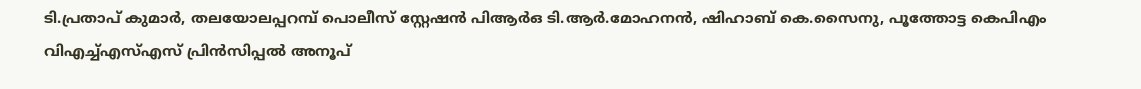ടി.പ്രതാപ് കുമാർ, തലയോലപ്പറമ്പ് പൊലീസ് സ്റ്റേഷൻ പിആർഒ ടി.ആർ.മോഹനൻ, ഷിഹാബ് കെ.സൈനു, പൂത്തോട്ട കെപിഎം വിഎച്ച്എസ്എസ് പ്രിൻസിപ്പൽ അനൂപ്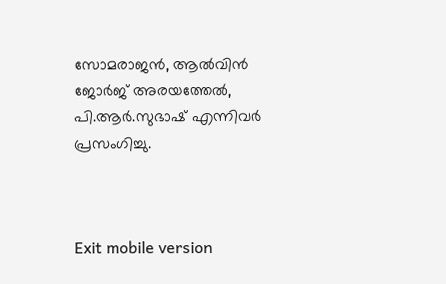സോമരാജൻ, ആൽവിൻ ജോർജ് അരയത്തേൽ, പി.ആർ.സുഭാഷ് എന്നിവർ പ്രസംഗിച്ചു.



Exit mobile version